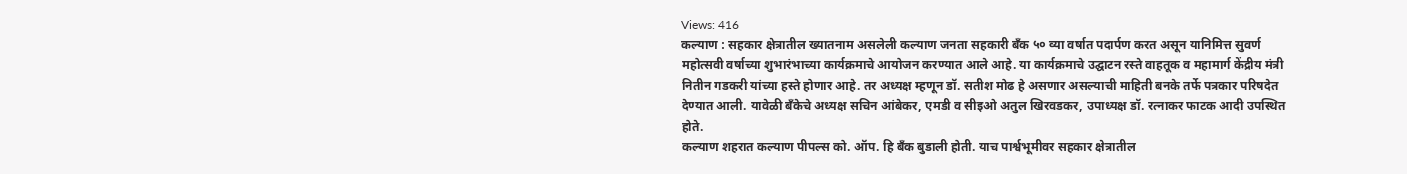Views: 416
कल्याण : सहकार क्षेत्रातील ख्यातनाम असलेली कल्याण जनता सहकारी बँक ५० व्या वर्षात पदार्पण करत असून यानिमित्त सुवर्ण महोत्सवी वर्षाच्या शुभारंभाच्या कार्यक्रमाचे आयोजन करण्यात आले आहे. या कार्यक्रमाचे उद्घाटन रस्ते वाहतूक व महामार्ग केंद्रीय मंत्री नितीन गडकरी यांच्या हस्ते होणार आहे. तर अध्यक्ष म्हणून डॉ. सतीश मोढ हे असणार असल्याची माहिती बनके तर्फे पत्रकार परिषदेत देण्यात आली. यावेळी बँकेचे अध्यक्ष सचिन आंबेकर, एमडी व सीइओ अतुल खिरवडकर, उपाध्यक्ष डॉ. रत्नाकर फाटक आदी उपस्थित होते.
कल्याण शहरात कल्याण पीपल्स को. ऑप. हि बँक बुडाली होती. याच पार्श्वभूमीवर सहकार क्षेत्रातील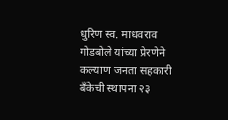धुरिण स्व. माधवराव गोडबोले यांच्या प्रेरणेने कल्याण जनता सहकारी बँकेची स्थापना २३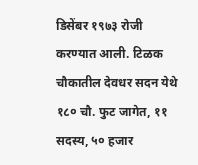डिसेंबर १९७३ रोजी करण्यात आली. टिळक चौकातील देवधर सदन येथे १८० चौ. फुट जागेत, ११ सदस्य, ५० हजार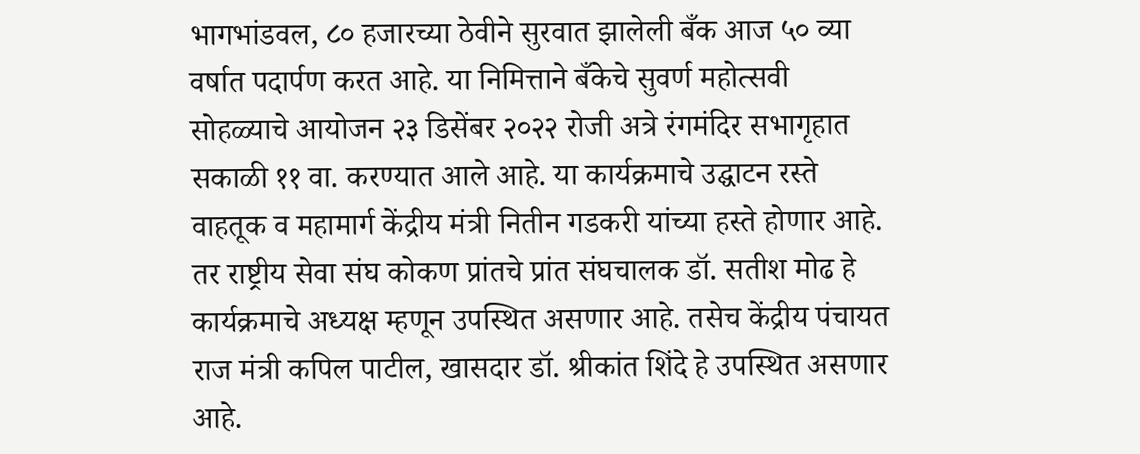भागभांडवल, ८० हजारच्या ठेवीने सुरवात झालेली बँक आज ५० व्या वर्षात पदार्पण करत आहे. या निमित्ताने बँकेचे सुवर्ण महोत्सवी सोहळ्याचे आयोजन २३ डिसेंबर २०२२ रोजी अत्रे रंगमंदिर सभागृहात सकाळी ११ वा. करण्यात आले आहे. या कार्यक्रमाचे उद्घाटन रस्ते वाहतूक व महामार्ग केंद्रीय मंत्री नितीन गडकरी यांच्या हस्ते होणार आहे. तर राष्ट्रीय सेवा संघ कोकण प्रांतचे प्रांत संघचालक डॉ. सतीश मोढ हे कार्यक्रमाचे अध्यक्ष म्हणून उपस्थित असणार आहे. तसेच केंद्रीय पंचायत राज मंत्री कपिल पाटील, खासदार डॉ. श्रीकांत शिंदे हे उपस्थित असणार आहे.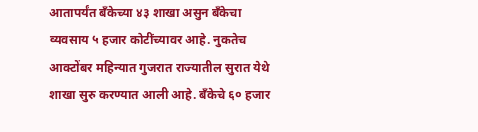आतापर्यंत बँकेच्या ४३ शाखा असुन बँकेचा व्यवसाय ५ हजार कोटींच्यावर आहे. नुकतेच आक्टोंबर महिन्यात गुजरात राज्यातील सुरात येथे शाखा सुरु करण्यात आली आहे. बँकेचे ६० हजार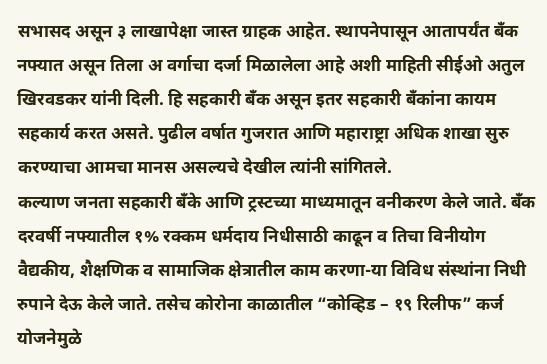सभासद असून ३ लाखापेक्षा जास्त ग्राहक आहेत. स्थापनेपासून आतापर्यंत बँक नफ्यात असून तिला अ वर्गाचा दर्जा मिळालेला आहे अशी माहिती सीईओ अतुल खिरवडकर यांनी दिली. हि सहकारी बँक असून इतर सहकारी बँकांना कायम सहकार्य करत असते. पुढील वर्षात गुजरात आणि महाराष्ट्रा अधिक शाखा सुरु करण्याचा आमचा मानस असल्यचे देखील त्यांनी सांगितले.
कल्याण जनता सहकारी बँके आणि ट्रस्टच्या माध्यमातून वनीकरण केले जाते. बँक दरवर्षी नफ्यातील १% रक्कम धर्मदाय निधीसाठी काढून व तिचा विनीयोग वैद्यकीय, शैक्षणिक व सामाजिक क्षेत्रातील काम करणा-या विविध संस्थांना निधी रुपाने देऊ केले जाते. तसेच कोरोना काळातील “कोव्हिड – १९ रिलीफ” कर्ज योजनेमुळे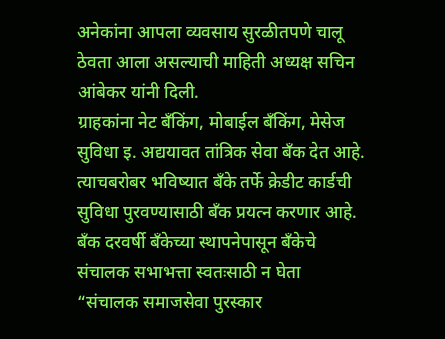अनेकांना आपला व्यवसाय सुरळीतपणे चालू ठेवता आला असल्याची माहिती अध्यक्ष सचिन आंबेकर यांनी दिली.
ग्राहकांना नेट बँकिंग, मोबाईल बँकिंग, मेसेज सुविधा इ. अद्ययावत तांत्रिक सेवा बँक देत आहे. त्याचबरोबर भविष्यात बँके तर्फे क्रेडीट कार्डची सुविधा पुरवण्यासाठी बँक प्रयत्न करणार आहे. बँक दरवर्षी बँकेच्या स्थापनेपासून बँकेचे संचालक सभाभत्ता स्वतःसाठी न घेता “संचालक समाजसेवा पुरस्कार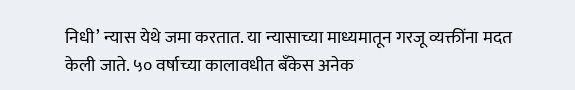निधी’ न्यास येथे जमा करतात. या न्यासाच्या माध्यमातून गरजू व्यक्तींना मदत केली जाते. ५० वर्षाच्या कालावधीत बँकेस अनेक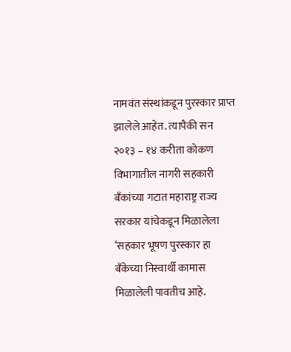नामवंत संस्थांकडून पुरस्कार प्राप्त झालेले आहेत. त्यापैकी सन २०१३ – १४ करीता कोकण विभागातील नागरी सहकारी बँकांच्या गटात महाराष्ट्र राज्य सरकार यांचेकडून मिळालेला ‘सहकार भूषण पुरस्कार हा बँकेच्या निस्वार्थी कामास मिळालेली पावतीच आहे.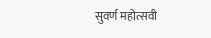सुवर्ण महोत्सवी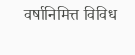वर्षानिमित्त विविध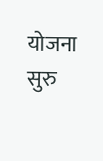योजना सुरु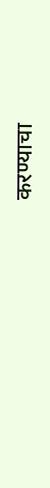करण्याचा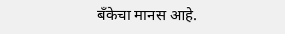बँकेचा मानस आहे.